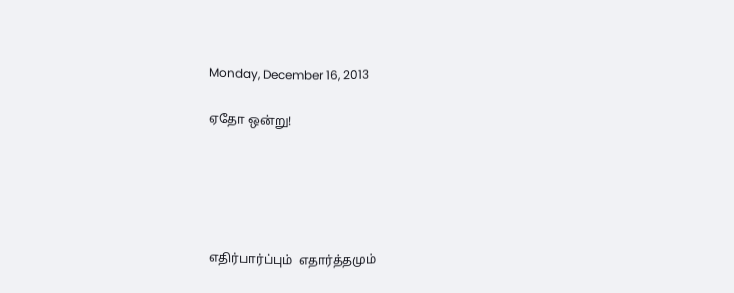Monday, December 16, 2013

ஏதோ ஒன்று!





எதிர்பார்ப்பும்  எதார்த்தமும்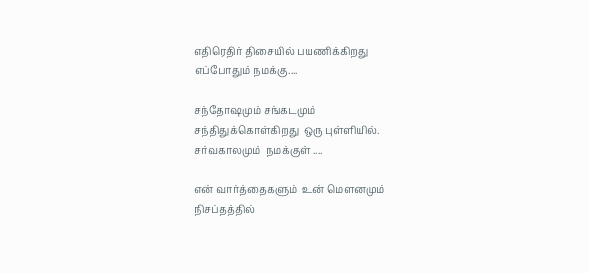எதிரெதிர் திசையில் பயணிக்கிறது
எப்போதும் நமக்கு....

சந்தோஷமும் சங்கடமும்
சந்திதுக்கொள்கிறது  ஒரு புள்ளியில்.
சர்வகாலமும்  நமக்குள் ....

என் வார்த்தைகளும்  உன் மௌனமும்
நிசப்தத்தில்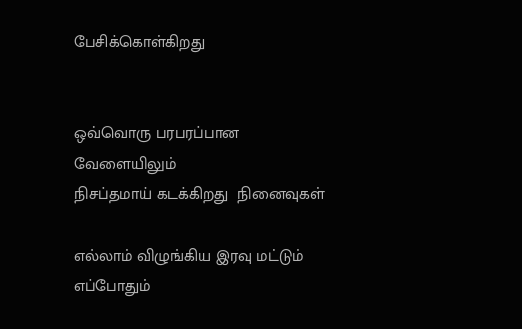பேசிக்கொள்கிறது


ஒவ்வொரு பரபரப்பான வேளையிலும்
நிசப்தமாய் கடக்கிறது  நினைவுகள்

எல்லாம் விழுங்கிய இரவு மட்டும்
எப்போதும்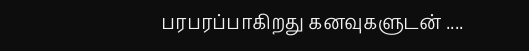பரபரப்பாகிறது கனவுகளுடன் ....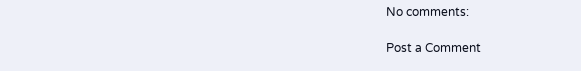No comments:

Post a Comment